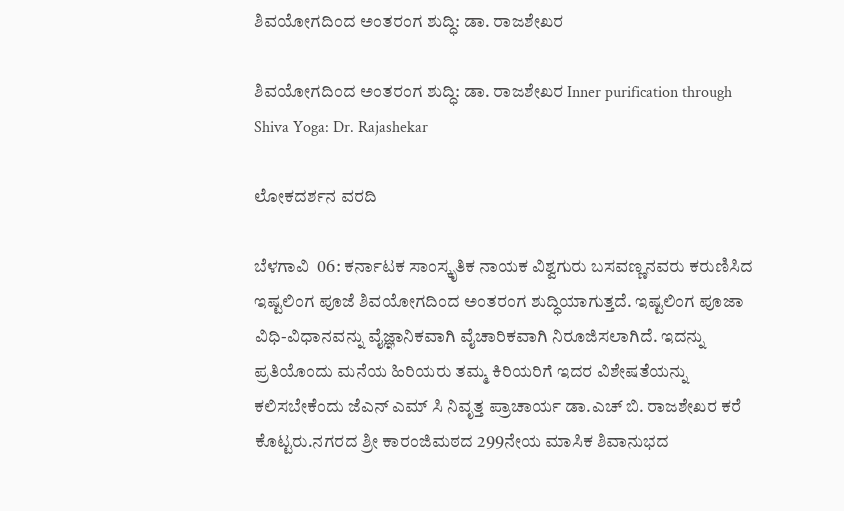ಶಿವಯೋಗದಿಂದ ಅಂತರಂಗ ಶುದ್ಧಿ: ಡಾ. ರಾಜಶೇಖರ

ಶಿವಯೋಗದಿಂದ ಅಂತರಂಗ ಶುದ್ಧಿ: ಡಾ. ರಾಜಶೇಖರ Inner purification through Shiva Yoga: Dr. Rajashekar

ಲೋಕದರ್ಶನ ವರದಿ

ಬೆಳಗಾವಿ  06: ಕರ್ನಾಟಕ ಸಾಂಸ್ಕೃತಿಕ ನಾಯಕ ವಿಶ್ವಗುರು ಬಸವಣ್ಣನವರು ಕರುಣಿಸಿದ ಇಷ್ಟಲಿಂಗ ಪೂಜೆ ಶಿವಯೋಗದಿಂದ ಅಂತರಂಗ ಶುದ್ಧಿಯಾಗುತ್ತದೆ. ಇಷ್ಟಲಿಂಗ ಪೂಜಾ ವಿಧಿ-ವಿಧಾನವನ್ನು ವೈಜ್ಞಾನಿಕವಾಗಿ ವೈಚಾರಿಕವಾಗಿ ನಿರೂಜಿಸಲಾಗಿದೆ. ಇದನ್ನು ಪ್ರತಿಯೊಂದು ಮನೆಯ ಹಿರಿಯರು ತಮ್ಮ ಕಿರಿಯರಿಗೆ ಇದರ ವಿಶೇಷತೆಯನ್ನು ಕಲಿಸಬೇಕೆಂದು ಜೆಎನ್ ಎಮ್ ಸಿ ನಿವೃತ್ತ ಪ್ರಾಚಾರ್ಯ ಡಾ.ಎಚ್ ಬಿ. ರಾಜಶೇಖರ ಕರೆ ಕೊಟ್ಟರು.ನಗರದ ಶ್ರೀ ಕಾರಂಜಿಮಠದ 299ನೇಯ ಮಾಸಿಕ ಶಿವಾನುಭದ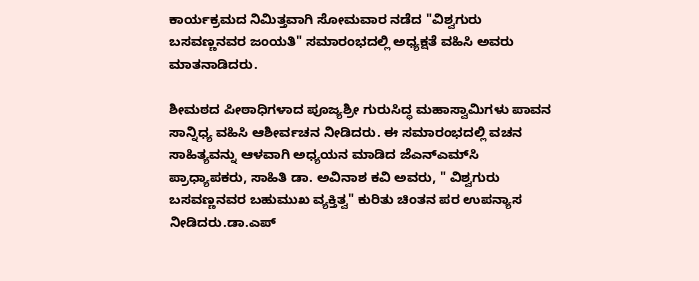ಕಾರ್ಯಕ್ರಮದ ನಿಮಿತ್ತವಾಗಿ ಸೋಮವಾರ ನಡೆದ "ವಿಶ್ವಗುರು ಬಸವಣ್ಣನವರ ಜಂಯತಿ" ಸಮಾರಂಭದಲ್ಲಿ ಅಧ್ಯಕ್ಷತೆ ವಹಿಸಿ ಅವರು ಮಾತನಾಡಿದರು.

ಶೀಮಠದ ಪೀಠಾಧಿಗಳಾದ ಪೂಜ್ಯಶ್ರೀ ಗುರುಸಿದ್ಧ ಮಹಾಸ್ವಾಮಿಗಳು ಪಾವನ ಸಾನ್ನಿಧ್ಯ ವಹಿಸಿ ಆಶೀರ್ವಚನ ನೀಡಿದರು. ಈ ಸಮಾರಂಭದಲ್ಲಿ ವಚನ ಸಾಹಿತ್ಯವನ್ನು ಆಳವಾಗಿ ಅಧ್ಯಯನ ಮಾಡಿದ ಜೆಎನ್‌ಎಮ್‌ಸಿ ಪ್ರಾಧ್ಯಾಪಕರು, ಸಾಹಿತಿ ಡಾ. ಅವಿನಾಶ ಕವಿ ಅವರು, " ವಿಶ್ವಗುರು ಬಸವಣ್ಣನವರ ಬಹುಮುಖ ವ್ಯಕ್ತಿತ್ವ" ಕುರಿತು ಚಿಂತನ ಪರ ಉಪನ್ಯಾಸ ನೀಡಿದರು.ಡಾ.ಎಪ್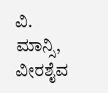ವಿ. ಮಾನ್ಸಿ, ವೀರಶೈವ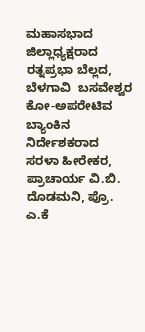ಮಹಾಸಭಾದ ಜಿಲ್ಲಾಧ್ಯಕ್ಷರಾದ ರತ್ನಪ್ರಭಾ ಬೆಲ್ಲದ, ಬೆಳಗಾವಿ  ಬಸವೇಶ್ವರ ಕೋ-ಅಪರೇಟಿವ ಬ್ಯಾಂಕಿನ ನಿರ್ದೇಶಕರಾದ ಸರಳಾ ಹೀರೇಕರ, ಪ್ರಾಚಾರ್ಯ ವಿ.ಬಿ. ದೊಡಮನಿ, ಪ್ರೊ. ಎ.ಕೆ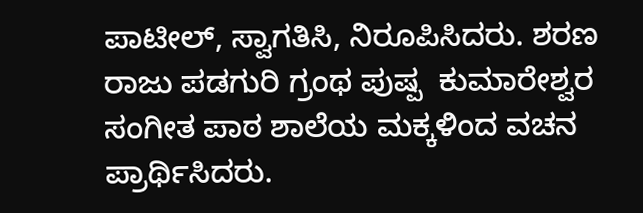ಪಾಟೀಲ್, ಸ್ವಾಗತಿಸಿ, ನಿರೂಪಿಸಿದರು. ಶರಣ ರಾಜು ಪಡಗುರಿ ಗ್ರಂಥ ಪುಷ್ಪ  ಕುಮಾರೇಶ್ವರ ಸಂಗೀತ ಪಾಠ ಶಾಲೆಯ ಮಕ್ಕಳಿಂದ ವಚನ ಪ್ರಾರ್ಥಿಸಿದರು.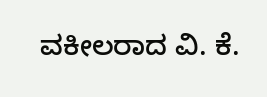ವಕೀಲರಾದ ವಿ. ಕೆ.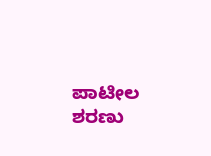ಪಾಟೀಲ ಶರಣು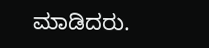ಮಾಡಿದರು.